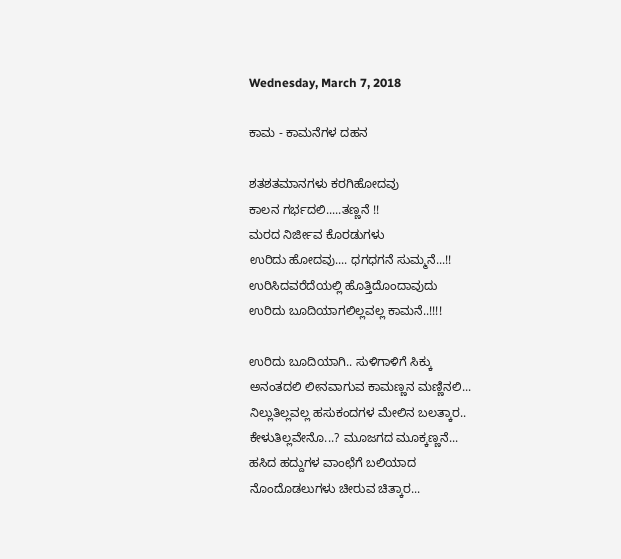Wednesday, March 7, 2018

ಕಾಮ - ಕಾಮನೆಗಳ ದಹನ

ಶತಶತಮಾನಗಳು ಕರಗಿಹೋದವು
ಕಾಲನ ಗರ್ಭದಲಿ.....ತಣ್ಣನೆ !!
ಮರದ ನಿರ್ಜೀವ ಕೊರಡುಗಳು
ಉರಿದು ಹೋದವು.... ಧಗಧಗನೆ ಸುಮ್ಮನೆ...!!
ಉರಿಸಿದವರೆದೆಯಲ್ಲಿ ಹೊತ್ತಿದೊಂದಾವುದು
ಉರಿದು ಬೂದಿಯಾಗಲಿಲ್ಲವಲ್ಲ ಕಾಮನೆ..!!!!

ಉರಿದು ಬೂದಿಯಾಗಿ.. ಸುಳಿಗಾಳಿಗೆ ಸಿಕ್ಕು
ಅನಂತದಲಿ ಲೀನವಾಗುವ ಕಾಮಣ್ಣನ ಮಣ್ಣಿನಲಿ...
ನಿಲ್ಲುತಿಲ್ಲವಲ್ಲ ಹಸುಕಂದಗಳ ಮೇಲಿನ ಬಲತ್ಕಾರ..
ಕೇಳುತಿಲ್ಲವೇನೊ...? ಮೂಜಗದ ಮೂಕ್ಕಣ್ಣನೆ...
ಹಸಿದ ಹದ್ದುಗಳ ವಾಂಛೆಗೆ ಬಲಿಯಾದ
ನೊಂದೊಡಲುಗಳು ಚೀರುವ ಚಿತ್ಕಾರ...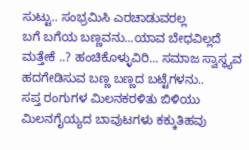ಸುಟ್ಟು.. ಸಂಭ್ರಮಿಸಿ ಎರಚಾಡುವರಲ್ಲ
ಬಗೆ ಬಗೆಯ ಬಣ್ಣವನು...ಯಾವ ಬೇಧವಿಲ್ಲದೆ
ಮತ್ತೇಕೆ ..? ಹಂಚಿಕೊಳ್ಳುವಿರಿ... ಸಮಾಜ ಸ್ವಾಸ್ಥ್ಯವ
ಹದಗೇಡಿಸುವ ಬಣ್ಣ ಬಣ್ಣದ ಬಟ್ಟೆಗಳನು..
ಸಪ್ತ ರಂಗುಗಳ ಮಿಲನಕರಳಿತು ಬಿಳಿಯು
ಮಿಲನಗೈಯ್ಯದ ಬಾವುಟಗಳು ಕಕ್ಕುತಿಹವು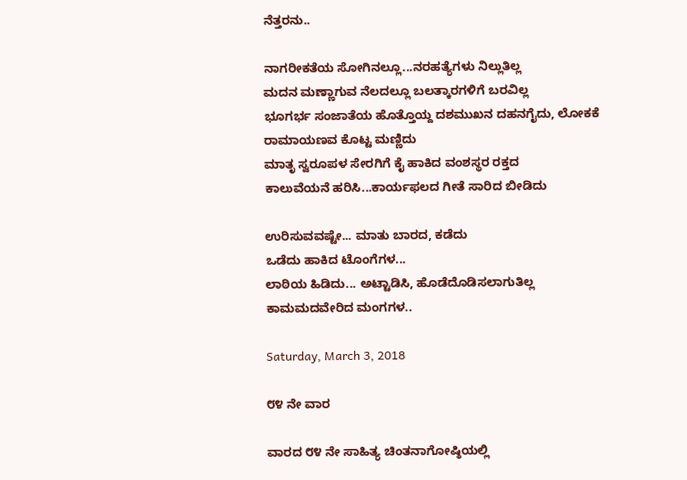ನೆತ್ತರನು..

ನಾಗರೀಕತೆಯ ಸೋಗಿನಲ್ಲೂ...ನರಹತ್ಯೆಗಳು ನಿಲ್ಲುತಿಲ್ಲ
ಮದನ ಮಣ್ಣಾಗುವ ನೆಲದಲ್ಲೂ ಬಲತ್ಕಾರಗಳಿಗೆ ಬರವಿಲ್ಲ
ಭೂಗರ್ಭ ಸಂಜಾತೆಯ ಹೊತ್ತೊಯ್ದ ದಶಮುಖನ ದಹನಗೈದು, ಲೋಕಕೆ ರಾಮಾಯಣವ ಕೊಟ್ಟ ಮಣ್ಣಿದು
ಮಾತೃ ಸ್ವರೂಪಳ ಸೇರಗಿಗೆ ಕೈ ಹಾಕಿದ ವಂಶಸ್ಥರ ರಕ್ತದ
ಕಾಲುವೆಯನೆ ಹರಿಸಿ...ಕಾರ್ಯಫಲದ ಗೀತೆ ಸಾರಿದ ಬೀಡಿದು

ಉರಿಸುವವಷ್ಟೇ... ಮಾತು ಬಾರದ, ಕಡೆದು
ಒಡೆದು ಹಾಕಿದ ಟೊಂಗೆಗಳ...
ಲಾಠಿಯ ಹಿಡಿದು... ಅಟ್ಟಾಡಿಸಿ, ಹೊಡೆದೊಡಿಸಲಾಗುತಿಲ್ಲ
ಕಾಮಮದವೇರಿದ ಮಂಗಗಳ..

Saturday, March 3, 2018

೮೪ ನೇ ವಾರ

ವಾರದ ೮೪ ನೇ ಸಾಹಿತ್ಯ ಚಿಂತನಾಗೋಷ್ಠಿಯಲ್ಲಿ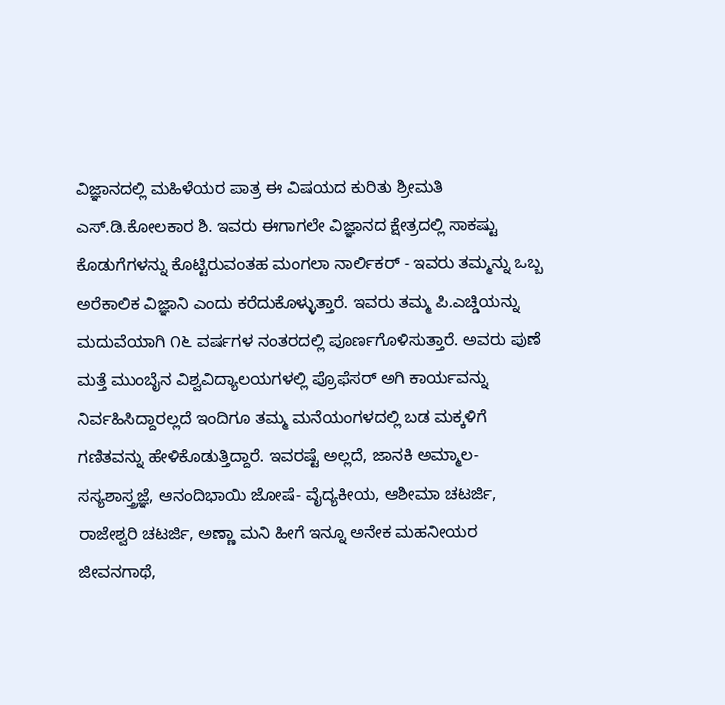ವಿಜ್ಞಾನದಲ್ಲಿ ಮಹಿಳೆಯರ ಪಾತ್ರ ಈ ವಿಷಯದ ಕುರಿತು ಶ್ರೀಮತಿ ಎಸ್.ಡಿ.ಕೋಲಕಾರ ಶಿ. ಇವರು ಈಗಾಗಲೇ ವಿಜ್ಞಾನದ ಕ್ಷೇತ್ರದಲ್ಲಿ ಸಾಕಷ್ಟು ಕೊಡುಗೆಗಳನ್ನು ಕೊಟ್ಟಿರುವಂತಹ ಮಂಗಲಾ ನಾರ್ಲಿಕರ್ - ಇವರು ತಮ್ಮನ್ನು ಒಬ್ಬ ಅರೆಕಾಲಿಕ ವಿಜ್ಞಾನಿ ಎಂದು ಕರೆದುಕೊಳ್ಳುತ್ತಾರೆ. ಇವರು ತಮ್ಮ ಪಿ.ಎಚ್ಡಿಯನ್ನು ಮದುವೆಯಾಗಿ ೧೬ ವರ್ಷಗಳ ನಂತರದಲ್ಲಿ ಪೂರ್ಣಗೊಳಿಸುತ್ತಾರೆ. ಅವರು ಪುಣೆ ಮತ್ತೆ ಮುಂಬೈನ ವಿಶ್ವವಿದ್ಯಾಲಯಗಳಲ್ಲಿ ಪ್ರೊಫೆಸರ್ ಅಗಿ ಕಾರ್ಯವನ್ನು ನಿರ್ವಹಿಸಿದ್ದಾರಲ್ಲದೆ ಇಂದಿಗೂ ತಮ್ಮ ಮನೆಯಂಗಳದಲ್ಲಿ ಬಡ ಮಕ್ಕಳಿಗೆ ಗಣಿತವನ್ನು ಹೇಳಿಕೊಡುತ್ತಿದ್ದಾರೆ. ಇವರಷ್ಟೆ ಅಲ್ಲದೆ, ಜಾನಕಿ ಅಮ್ಮಾಲ- ಸಸ್ಯಶಾಸ್ತ್ರಜ್ಞೆ, ಆನಂದಿಭಾಯಿ ಜೋಷೆ- ವೈದ್ಯಕೀಯ, ಆಶೀಮಾ ಚಟರ್ಜಿ, ರಾಜೇಶ್ವರಿ ಚಟರ್ಜಿ, ಅಣ್ಣಾ ಮನಿ ಹೀಗೆ ಇನ್ನೂ ಅನೇಕ ಮಹನೀಯರ ಜೀವನಗಾಥೆ,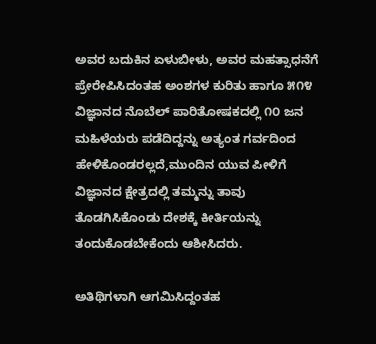ಅವರ ಬದುಕಿನ ಏಳುಬೀಳು, ಅವರ ಮಹತ್ಸಾಧನೆಗೆ ಪ್ರೇರೇಪಿಸಿದಂತಹ ಅಂಶಗಳ ಕುರಿತು ಹಾಗೂ ೫೧೪ ವಿಜ್ಞಾನದ ನೊಬೆಲ್ ಪಾರಿತೋಷಕದಲ್ಲಿ ೧೦ ಜನ ಮಹಿಳೆಯರು ಪಡೆದಿದ್ದನ್ನು ಅತ್ಯಂತ ಗರ್ವದಿಂದ ಹೇಳಿಕೊಂಡರಲ್ಲದೆ,ಮುಂದಿನ ಯುವ ಪೀಳಿಗೆ ವಿಜ್ಞಾನದ ಕ್ಷೇತ್ರದಲ್ಲಿ ತಮ್ಮನ್ನು ತಾವು ತೊಡಗಿಸಿಕೊಂಡು ದೇಶಕ್ಕೆ ಕೀರ್ತಿಯನ್ನು ತಂದುಕೊಡಬೇಕೆಂದು ಆಶೀಸಿದರು.

ಅತಿಥಿಗಳಾಗಿ ಆಗಮಿಸಿದ್ದಂತಹ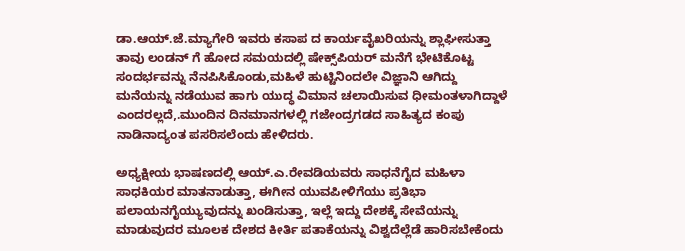ಡಾ.ಆಯ್.ಜೆ.ಮ್ಯಾಗೇರಿ ಇವರು ಕಸಾಪ ದ ಕಾರ್ಯವೈಖರಿಯನ್ನು ಶ್ಲಾಘೀಸುತ್ತಾ ತಾವು ಲಂಡನ್ ಗೆ ಹೋದ ಸಮಯದಲ್ಲಿ ಷೇಕ್ಸ್‌ಪಿಯರ್ ಮನೆಗೆ ಭೇಟಿಕೊಟ್ಟ ಸಂದರ್ಭವನ್ನು ನೆನಪಿಸಿಕೊಂಡು,ಮಹಿಳೆ ಹುಟ್ಟಿನಿಂದಲೇ ವಿಜ್ಞಾನಿ ಆಗಿದ್ದು ಮನೆಯನ್ನು ನಡೆಯುವ ಹಾಗು ಯುದ್ಧ ವಿಮಾನ ಚಲಾಯಿಸುವ ಧೀಮಂತಳಾಗಿದ್ದಾಳೆ ಎಂದರಲ್ಲದೆ,.ಮುಂದಿನ ದಿನಮಾನಗಳಲ್ಲಿ ಗಜೇಂದ್ರಗಡದ ಸಾಹಿತ್ಯದ ಕಂಪು ನಾಡಿನಾದ್ಯಂತ ಪಸರಿಸಲೆಂದು ಹೇಳಿದರು.

ಅಧ್ಯಕ್ಷೀಯ ಭಾಷಣದಲ್ಲಿ ಆಯ್.ಎ.ರೇವಡಿಯವರು ಸಾಧನೆಗೈದ ಮಹಿಳಾ ಸಾಧಕಿಯರ ಮಾತನಾಡುತ್ತಾ, ಈಗೀನ ಯುವಪೀಳಿಗೆಯು ಪ್ರತಿಭಾ ಪಲಾಯನಗೈಯ್ಯುವುದನ್ನು ಖಂಡಿಸುತ್ತಾ, ಇಲ್ಲೆ ಇದ್ದು ದೇಶಕ್ಕೆ ಸೇವೆಯನ್ನು ಮಾಡುವುದರ ಮೂಲಕ ದೇಶದ ಕೀರ್ತಿ ಪತಾಕೆಯನ್ನು ವಿಶ್ವದೆಲ್ಲೆಡೆ ಹಾರಿಸಬೇಕೆಂದು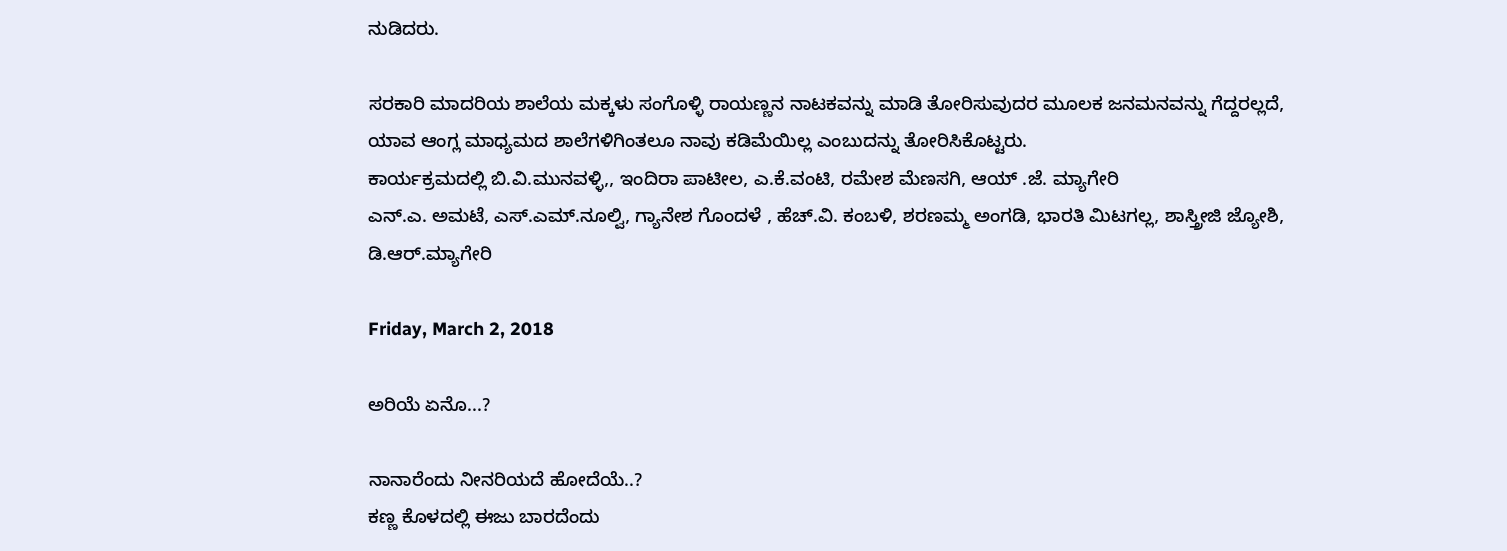ನುಡಿದರು.

ಸರಕಾರಿ ಮಾದರಿಯ ಶಾಲೆಯ ಮಕ್ಕಳು ಸಂಗೊಳ್ಳಿ ರಾಯಣ್ಣನ ನಾಟಕವನ್ನು ಮಾಡಿ ತೋರಿಸುವುದರ ಮೂಲಕ ಜನಮನವನ್ನು ಗೆದ್ದರಲ್ಲದೆ, ಯಾವ ಆಂಗ್ಲ ಮಾಧ್ಯಮದ ಶಾಲೆಗಳಿಗಿಂತಲೂ ನಾವು ಕಡಿಮೆಯಿಲ್ಲ ಎಂಬುದನ್ನು ತೋರಿಸಿಕೊಟ್ಟರು.
ಕಾರ್ಯಕ್ರಮದಲ್ಲಿ ಬಿ.ವಿ.ಮುನವಳ್ಳಿ,, ಇಂದಿರಾ ಪಾಟೀಲ, ಎ.ಕೆ.ವಂಟಿ, ರಮೇಶ ಮೆಣಸಗಿ, ಆಯ್ .ಜೆ. ಮ್ಯಾಗೇರಿ
ಎನ್.ಎ. ಅಮಟೆ, ಎಸ್.ಎಮ್.ನೂಲ್ವಿ, ಗ್ಯಾನೇಶ ಗೊಂದಳೆ , ಹೆಚ್.ವಿ. ಕಂಬಳಿ, ಶರಣಮ್ಮ ಅಂಗಡಿ, ಭಾರತಿ ಮಿಟಗಲ್ಲ, ಶಾಸ್ತ್ರೀಜಿ ಜ್ಯೋಶಿ, ಡಿ.ಆರ್.ಮ್ಯಾಗೇರಿ

Friday, March 2, 2018

ಅರಿಯೆ ಏನೊ...?

ನಾನಾರೆಂದು ನೀನರಿಯದೆ ಹೋದೆಯೆ..?
ಕಣ್ಣ ಕೊಳದಲ್ಲಿ ಈಜು ಬಾರದೆಂದು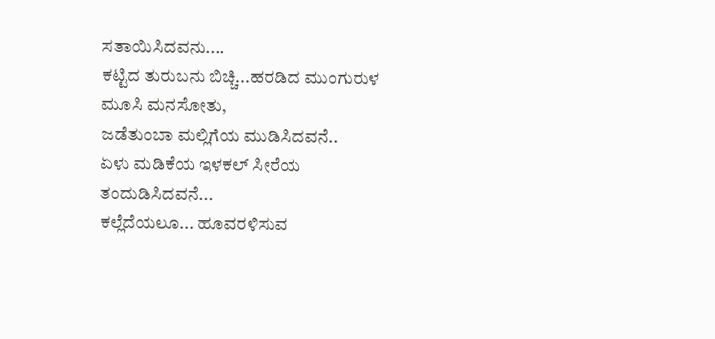ಸತಾಯಿಸಿದವನು....
ಕಟ್ಟಿದ ತುರುಬನು ಬಿಚ್ಚಿ...ಹರಡಿದ ಮುಂಗುರುಳ
ಮೂಸಿ ಮನಸೋತು,
ಜಡೆತುಂಬಾ ಮಲ್ಲಿಗೆಯ ಮುಡಿಸಿದವನೆ..
ಏಳು ಮಡಿಕೆಯ ಇಳಕಲ್ ಸೀರೆಯ
ತಂದುಡಿಸಿದವನೆ...
ಕಲ್ಲೆದೆಯಲೂ... ಹೂವರಳಿಸುವ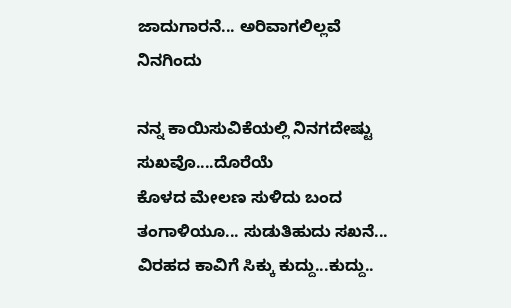ಜಾದುಗಾರನೆ... ಅರಿವಾಗಲಿಲ್ಲವೆ
ನಿನಗಿಂದು

ನನ್ನ ಕಾಯಿಸುವಿಕೆಯಲ್ಲಿ ನಿನಗದೇಷ್ಟು
ಸುಖವೊ....ದೊರೆಯೆ
ಕೊಳದ ಮೇಲಣ ಸುಳಿದು ಬಂದ
ತಂಗಾಳಿಯೂ... ಸುಡುತಿಹುದು ಸಖನೆ...
ವಿರಹದ ಕಾವಿಗೆ ಸಿಕ್ಕು ಕುದ್ದು...ಕುದ್ದು..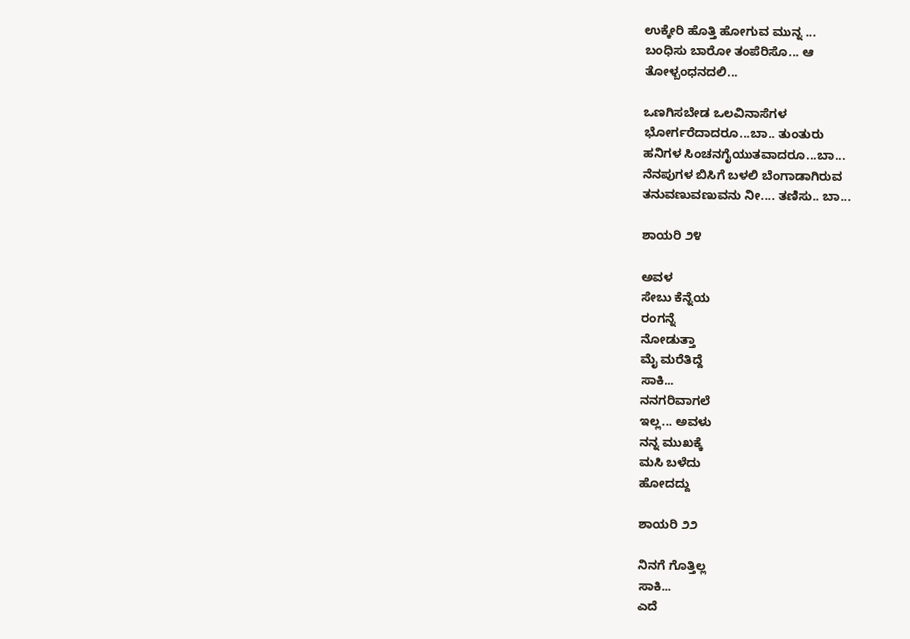ಉಕ್ಕೇರಿ ಹೊತ್ತಿ ಹೋಗುವ ಮುನ್ನ ...
ಬಂಧಿಸು ಬಾರೋ ತಂಪೆರಿಸೊ... ಆ
ತೋಳ್ಬಂಧನದಲಿ...

ಒಣಗಿಸಬೇಡ ಒಲವಿನಾಸೆಗಳ
ಭೋರ್ಗರೆದಾದರೂ...ಬಾ.. ತುಂತುರು
ಹನಿಗಳ ಸಿಂಚನಗೈಯುತವಾದರೂ...ಬಾ...
ನೆನಪುಗಳ ಬಿಸಿಗೆ ಬಳಲಿ ಬೆಂಗಾಡಾಗಿರುವ
ತನುವಣುವಣುವನು ನೀ.... ತಣಿಸು.. ಬಾ...

ಶಾಯರಿ ೨೪

ಅವಳ
ಸೇಬು ಕೆನ್ನೆಯ
ರಂಗನ್ನೆ
ನೋಡುತ್ತಾ
ಮೈ ಮರೆತಿದ್ದೆ
ಸಾಕಿ...
ನನಗರಿವಾಗಲೆ
ಇಲ್ಲ... ಅವಳು
ನನ್ನ ಮುಖಕ್ಕೆ
ಮಸಿ ಬಳೆದು
ಹೋದದ್ದು

ಶಾಯರಿ ೨೨

ನಿನಗೆ ಗೊತ್ತಿಲ್ಲ
ಸಾಕಿ...
ಎದೆ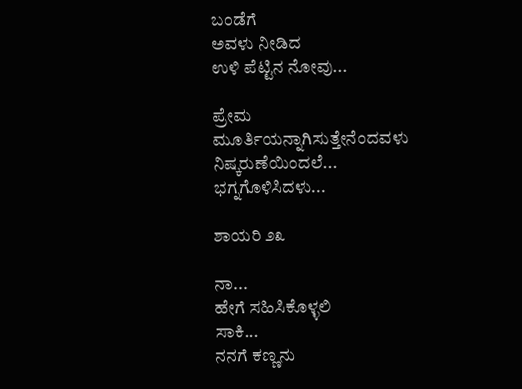ಬಂಡೆಗೆ
ಅವಳು ನೀಡಿದ
ಉಳಿ ಪೆಟ್ಟಿನ ನೋವು...

ಪ್ರೇಮ
ಮೂರ್ತಿಯನ್ನಾಗಿಸುತ್ತೇನೆಂದವಳು
ನಿಷ್ಕರುಣೆಯಿಂದಲೆ...
ಭಗ್ನಗೊಳಿಸಿದಳು...

ಶಾಯರಿ ೨೩

ನಾ...
ಹೇಗೆ ಸಹಿಸಿಕೊಳ್ಳಲಿ
ಸಾಕಿ...
ನನಗೆ ಕಣ್ಣನು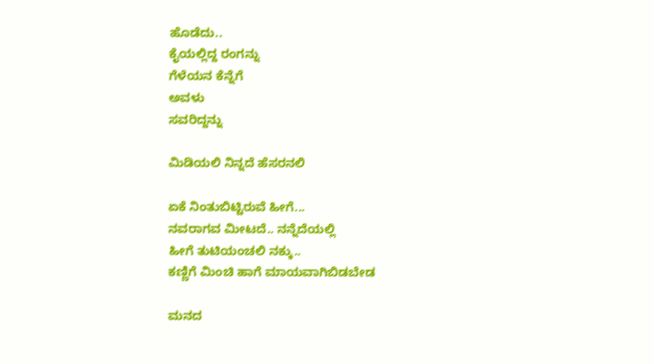ಹೊಡೆದು..
ಕೈಯಲ್ಲಿದ್ದ ರಂಗನ್ನು
ಗೆಳೆಯನ ಕೆನ್ನೆಗೆ
ಅವಳು
ಸವರಿದ್ದನ್ನು

ಮಿಡಿಯಲಿ ನಿನ್ನದೆ ಹೆಸರನಲಿ

ಏಕೆ ನಿಂತುಬಿಟ್ಟಿರುವೆ ಹೀಗೆ...
ನವರಾಗವ ಮೀಟದೆ.. ನನ್ನೆದೆಯಲ್ಲಿ
ಹೀಗೆ ತುಟಿಯಂಚಲಿ ನಕ್ಕು..
ಕಣ್ಣಿಗೆ ಮಿಂಚಿ ಹಾಗೆ ಮಾಯವಾಗಿಬಿಡಬೇಡ

ಮನದ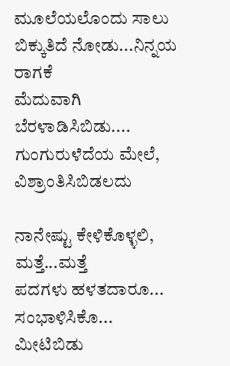ಮೂಲೆಯಲೊಂದು ಸಾಲು
ಬಿಕ್ಕುತಿದೆ ನೋಡು...ನಿನ್ನಯ ರಾಗಕೆ
ಮೆದುವಾಗಿ ಬೆರಳಾಡಿಸಿಬಿಡು....
ಗುಂಗುರುಳೆದೆಯ ಮೇಲೆ, ವಿಶ್ರಾಂತಿಸಿಬಿಡಲದು

ನಾನೇಷ್ಟು ಕೇಳಿಕೊಳ್ಳಲಿ, ಮತ್ತೆ...ಮತ್ತೆ
ಪದಗಳು ಹಳತದಾರೂ... ಸಂಭಾಳಿಸಿಕೊ...
ಮೀಟಿಬಿಡು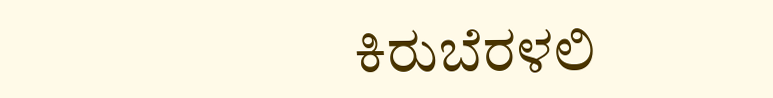ಕಿರುಬೆರಳಲಿ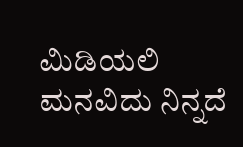ಮಿಡಿಯಲಿ
ಮನವಿದು ನಿನ್ನದೆ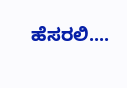ಹೆಸರಲಿ....